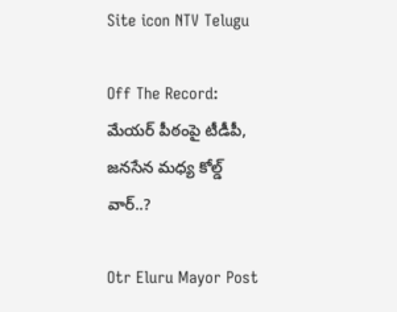Site icon NTV Telugu

Off The Record: మేయర్ పీఠంపై టీడీపీ, జనసేన మధ్య కోల్డ్ వార్..?

Otr Eluru Mayor Post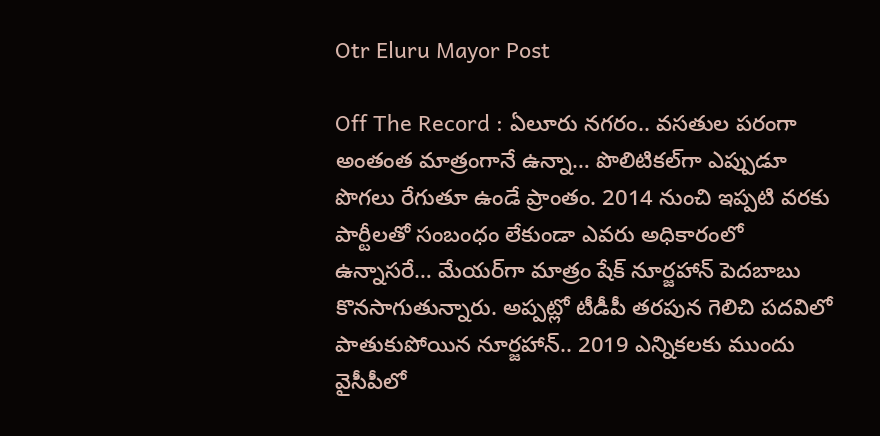Otr Eluru Mayor Post

Off The Record : ఏలూరు నగరం.. వసతుల పరంగా అంతంత మాత్రంగానే ఉన్నా… పొలిటికల్‌గా ఎప్పుడూ పొగలు రేగుతూ ఉండే ప్రాంతం. 2014 నుంచి ఇప్పటి వరకు పార్టీలతో సంబంధం లేకుండా ఎవరు అధికారంలో ఉన్నాసరే… మేయర్‌గా మాత్రం షేక్ నూర్జహాన్ పెదబాబు కొనసాగుతున్నారు. అప్పట్లో టీడీపీ తరపున గెలిచి పదవిలో పాతుకుపోయిన నూర్జహాన్.. 2019 ఎన్నికలకు ముందు వైసీపీలో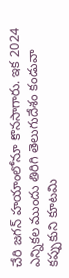చేరి జగన్ హయాంలోనూ కొనసాగారు. ఇక 2024 ఎన్నికల ముందు తిరిగి తెలుగుదేశం కండువా కప్పుకుని కూటమి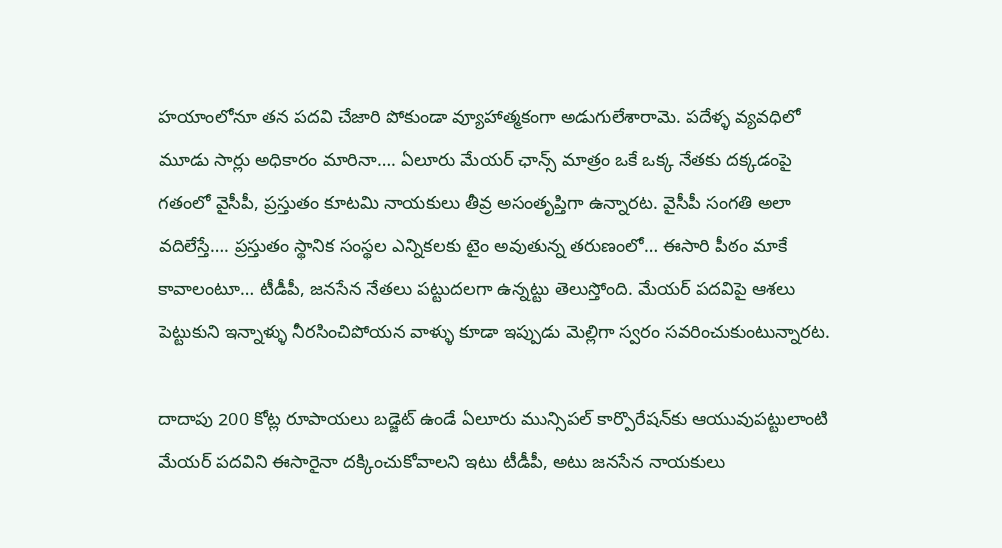హయాంలోనూ తన పదవి చేజారి పోకుండా వ్యూహాత్మకంగా అడుగులేశారామె. పదేళ్ళ వ్యవధిలో మూడు సార్లు అధికారం మారినా…. ఏలూరు మేయర్ ఛాన్స్‌ మాత్రం ఒకే ఒక్క నేతకు దక్కడంపై గతంలో వైసీపీ, ప్రస్తుతం కూటమి నాయకులు తీవ్ర అసంతృప్తిగా ఉన్నారట. వైసీపీ సంగతి అలా వదిలేస్తే…. ప్రస్తుతం స్థానిక సంస్థల ఎన్నికలకు టైం అవుతున్న తరుణంలో… ఈసారి పీఠం మాకే కావాలంటూ… టీడీపీ, జనసేన నేతలు పట్టుదలగా ఉన్నట్టు తెలుస్తోంది. మేయర్‌ పదవిపై ఆశలు పెట్టుకుని ఇన్నాళ్ళు నీరసించిపోయన వాళ్ళు కూడా ఇప్పుడు మెల్లిగా స్వరం సవరించుకుంటున్నారట.

దాదాపు 200 కోట్ల రూపాయలు బడ్జెట్ ఉండే ఏలూరు మున్సిపల్ కార్పొరేషన్‌కు ఆయువుపట్టులాంటి మేయర్ పదవిని ఈసారైనా దక్కించుకోవాలని ఇటు టీడీపీ, అటు జనసేన నాయకులు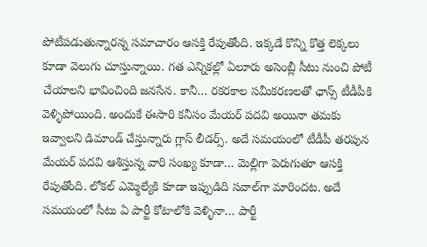పోటీపడుతున్నారన్న సమాచారం ఆసక్తి రేపుతోంది. ఇక్కడే కొన్ని కొత్త లెక్కలు కూడా వెలుగు చూస్తున్నాయి. గత ఎన్నికల్లో ఏలూరు అసెంబ్లీ సీటు నుంచి పోటీ చేయాలని భావించింది జనసేన. కానీ… రకరకాల సమీకరణలతో ఛాన్స్‌ టీడీపీకి వెళ్ళిపోయింది. అందుకే ఈసారి కనీసం మేయర్ పదవి అయినా తమకు ఇవ్వాలని డిమాండ్‌ చేస్తున్నారు గ్లాస్‌ లీడర్స్‌. అదే సమయంలో టీడీపీ తరపున మేయర్ పదవి ఆశిస్తున్న వారి సంఖ్య కూడా… మెల్లిగా పెరుగుతూ ఆసక్తి రేపుతోంది. లోకల్‌ ఎమ్మెల్యేకి కూడా ఇప్పుడిది సవాల్‌గా మారిందట. అదే సమయంలో సీటు ఏ పార్టీ కోటాలోకి వెళ్ళినా… పార్టీ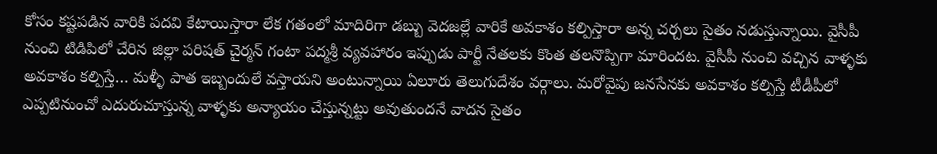కోసం కష్టపడిన వారికి పదవి కేటాయిస్తారా లేక గతంలో మాదిరిగా డబ్బు వెదజల్లే వారికే అవకాశం కల్పిస్తారా అన్న చర్చలు సైతం నడుస్తున్నాయి. వైసీపీ నుంచి టిడిపిలో చేరిన జిల్లా పరిషత్ చైర్మన్ గంటా పద్మశ్రీ వ్యవహారం ఇప్పుడు పార్టీ నేతలకు కొంత తలనొప్పిగా మారిందట. వైసీపీ నుంచి వచ్చిన వాళ్ళకు అవకాశం కల్పిస్తే… మళ్ళీ పాత ఇబ్బందులే వస్తాయని అంటున్నాయి ఏలూరు తెలుగుదేశం వర్గాలు. మరోవైపు జనసేనకు అవకాశం కల్పిస్తే టీడీపీలో ఎప్పటినుంచో ఎదురుచూస్తున్న వాళ్ళకు అన్యాయం చేస్తున్నట్టు అవుతుందనే వాదన సైతం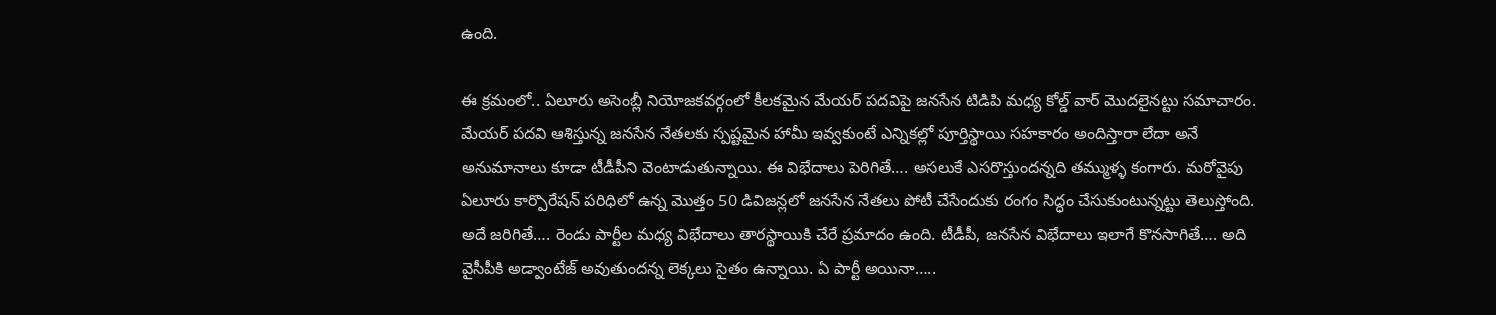ఉంది.

ఈ క్రమంలో.. ఏలూరు అసెంబ్లీ నియోజకవర్గంలో కీలకమైన మేయర్ పదవిపై జనసేన టిడిపి మధ్య కోల్డ్ వార్ మొదలైనట్టు సమాచారం. మేయర్ పదవి ఆశిస్తున్న జనసేన నేతలకు స్పష్టమైన హామీ ఇవ్వకుంటే ఎన్నికల్లో పూర్తిస్థాయి సహకారం అందిస్తారా లేదా అనే అనుమానాలు కూడా టీడీపీని వెంటాడుతున్నాయి. ఈ విభేదాలు పెరిగితే…. అసలుకే ఎసరొస్తుందన్నది తమ్ముళ్ళ కంగారు. మరోవైపు ఏలూరు కార్పొరేషన్ పరిధిలో ఉన్న మొత్తం 50 డివిజన్లలో జనసేన నేతలు పోటీ చేసేందుకు రంగం సిద్ధం చేసుకుంటున్నట్టు తెలుస్తోంది. అదే జరిగితే…. రెండు పార్టీల మధ్య విభేదాలు తారస్థాయికి చేరే ప్రమాదం ఉంది. టీడీపీ, జనసేన విభేదాలు ఇలాగే కొనసాగితే…. అది వైసీపీకి అడ్వాంటేజ్‌ అవుతుందన్న లెక్కలు సైతం ఉన్నాయి. ఏ పార్టీ అయినా…..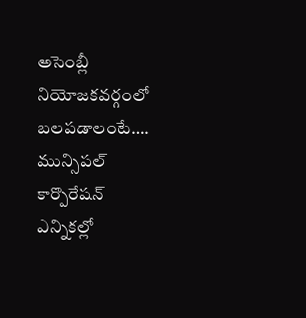అసెంబ్లీ నియోజకవర్గంలో బలపడాలంటే…. మున్సిపల్ కార్పొరేషన్ ఎన్నికల్లో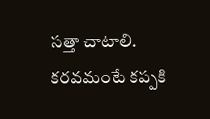సత్తా చాటాలి. కరవమంటే కప్పకి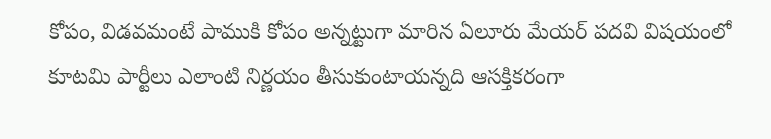కోపం, విడవమంటే పాముకి కోపం అన్నట్టుగా మారిన ఏలూరు మేయర్ పదవి విషయంలో కూటమి పార్టీలు ఎలాంటి నిర్ణయం తీసుకుంటాయన్నది ఆసక్తికరంగా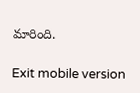మారింది.

Exit mobile version